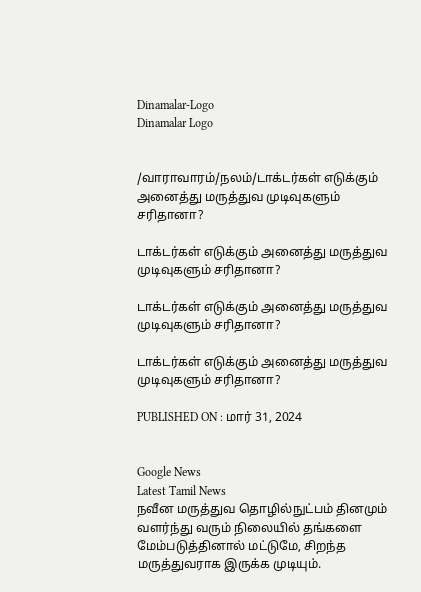Dinamalar-Logo
Dinamalar Logo


/வாராவாரம்/நலம்/டாக்டர்கள் எடுக்கும் அனைத்து மருத்துவ முடிவுகளும் சரிதானா?

டாக்டர்கள் எடுக்கும் அனைத்து மருத்துவ முடிவுகளும் சரிதானா?

டாக்டர்கள் எடுக்கும் அனைத்து மருத்துவ முடிவுகளும் சரிதானா?

டாக்டர்கள் எடுக்கும் அனைத்து மருத்துவ முடிவுகளும் சரிதானா?

PUBLISHED ON : மார் 31, 2024


Google News
Latest Tamil News
நவீன மருத்துவ தொழில்நுட்பம் தினமும் வளர்ந்து வரும் நிலையில் தங்களை மேம்படுத்தினால் மட்டுமே, சிறந்த மருத்துவராக இருக்க முடியும்.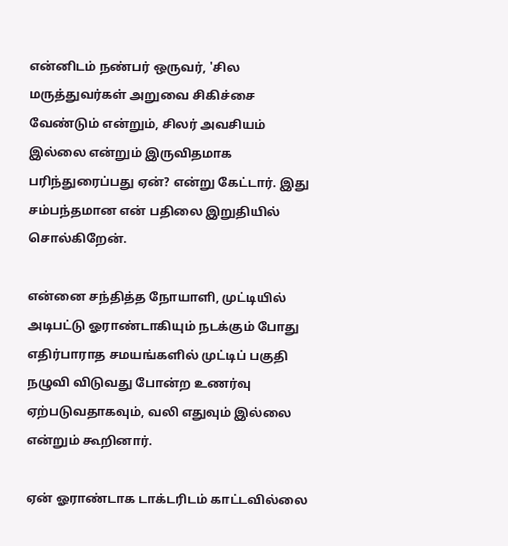என்னிடம் நண்பர் ஒருவர், 'சில மருத்துவர்கள் அறுவை சிகிச்சை வேண்டும் என்றும், சிலர் அவசியம் இல்லை என்றும் இருவிதமாக பரிந்துரைப்பது ஏன்? என்று கேட்டார். இது சம்பந்தமான என் பதிலை இறுதியில் சொல்கிறேன்.

என்னை சந்தித்த நோயாளி, முட்டியில் அடிபட்டு ஓராண்டாகியும் நடக்கும் போது எதிர்பாராத சமயங்களில் முட்டிப் பகுதி நழுவி விடுவது போன்ற உணர்வு ஏற்படுவதாகவும், வலி எதுவும் இல்லை என்றும் கூறினார்.

ஏன் ஓராண்டாக டாக்டரிடம் காட்டவில்லை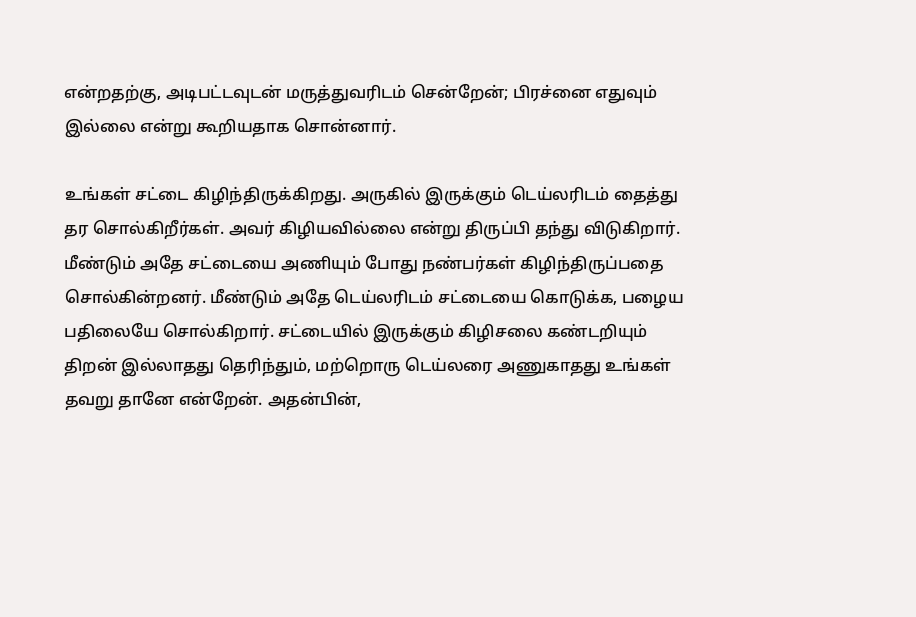என்றதற்கு, அடிபட்டவுடன் மருத்துவரிடம் சென்றேன்; பிரச்னை எதுவும் இல்லை என்று கூறியதாக சொன்னார்.

உங்கள் சட்டை கிழிந்திருக்கிறது. அருகில் இருக்கும் டெய்லரிடம் தைத்து தர சொல்கிறீர்கள். அவர் கிழியவில்லை என்று திருப்பி தந்து விடுகிறார். மீண்டும் அதே சட்டையை அணியும் போது நண்பர்கள் கிழிந்திருப்பதை சொல்கின்றனர். மீண்டும் அதே டெய்லரிடம் சட்டையை கொடுக்க, பழைய பதிலையே சொல்கிறார். சட்டையில் இருக்கும் கிழிசலை கண்டறியும் திறன் இல்லாதது தெரிந்தும், மற்றொரு டெய்லரை அணுகாதது உங்கள் தவறு தானே என்றேன். அதன்பின்,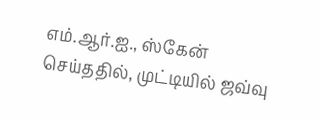எம்.ஆர்.ஐ., ஸ்கேன் செய்ததில், முட்டியில் ஜவ்வு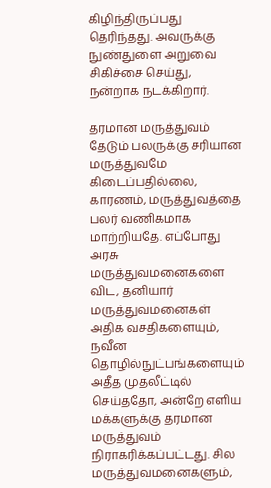கிழிந்திருப்பது தெரிந்தது. அவருக்கு நுண்துளை அறுவை சிகிச்சை செய்து, நன்றாக நடக்கிறார்.

தரமான மருத்துவம் தேடும் பலருக்கு சரியான மருத்துவமே கிடைப்பதில்லை, காரணம், மருத்துவத்தை பலர் வணிகமாக மாற்றியதே. எப்போது அரசு மருத்துவமனைகளை விட, தனியார் மருத்துவமனைகள் அதிக வசதிகளையும், நவீன தொழில்நுட்பங்களையும் அதீத முதலீட்டில் செய்ததோ, அன்றே எளிய மக்களுக்கு தரமான மருத்துவம் நிராகரிக்கப்பட்டது. சில மருத்துவமனைகளும்,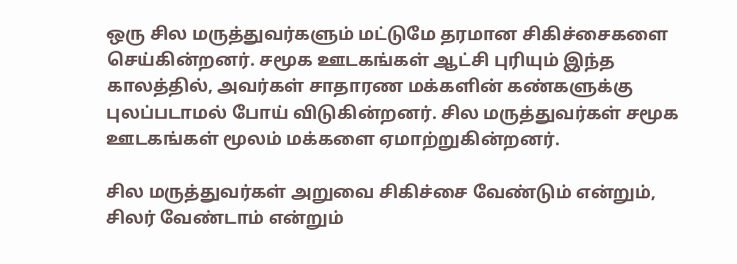ஒரு சில மருத்துவர்களும் மட்டுமே தரமான சிகிச்சைகளை செய்கின்றனர். சமூக ஊடகங்கள் ஆட்சி புரியும் இந்த காலத்தில், அவர்கள் சாதாரண மக்களின் கண்களுக்கு புலப்படாமல் போய் விடுகின்றனர். சில மருத்துவர்கள் சமூக ஊடகங்கள் மூலம் மக்களை ஏமாற்றுகின்றனர்.

சில மருத்துவர்கள் அறுவை சிகிச்சை வேண்டும் என்றும், சிலர் வேண்டாம் என்றும்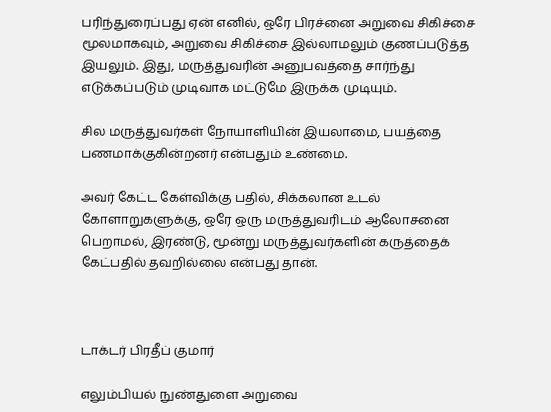பரிந்துரைப்பது ஏன் எனில், ஒரே பிரச்னை அறுவை சிகிச்சை மூலமாகவும், அறுவை சிகிச்சை இல்லாமலும் குணப்படுத்த இயலும். இது, மருத்துவரின் அனுபவத்தை சார்ந்து எடுக்கப்படும் முடிவாக மட்டுமே இருக்க முடியும்.

சில மருத்துவர்கள் நோயாளியின் இயலாமை, பயத்தை பணமாக்குகின்றனர் என்பதும் உண்மை.

அவர் கேட்ட கேள்விக்கு பதில், சிக்கலான உடல் கோளாறுகளுக்கு, ஒரே ஒரு மருத்துவரிடம் ஆலோசனை பெறாமல், இரண்டு, மூன்று மருத்துவர்களின் கருத்தைக் கேட்பதில் தவறில்லை என்பது தான்.



டாக்டர் பிரதீப் குமார்

எலும்பியல் நுண்துளை அறுவை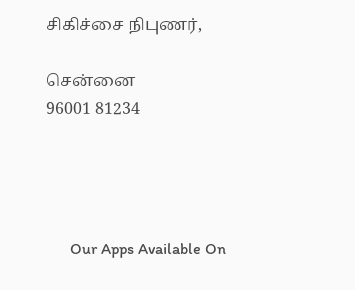சிகிச்சை நிபுணர்,

சென்னை
96001 81234




      Our Apps Available On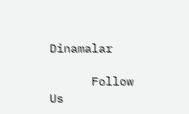Dinamalar

      Follow Us